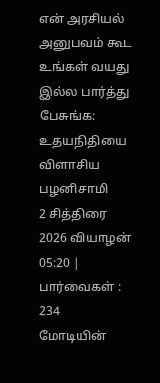என் அரசியல் அனுபவம் கூட உங்கள் வயது இல்ல பார்த்து பேசுங்க: உதயநிதியை விளாசிய பழனிசாமி
2 சித்திரை 2026 வியாழன் 05:20 | பார்வைகள் : 234
மோடியின்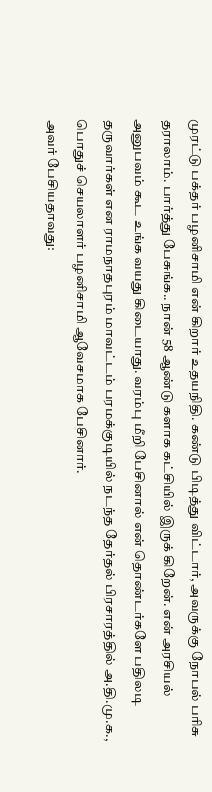முரட்டு பக்தர் பழனிசாமி என் கிறார் உதயநிதி. கண்டு பிடித்து விட்டார், அவருக்கு நோபல் பரிசு தராலாம். பார்த்து பேசுங்க.. நான் 58 ஆண்டு களாக கட்சியில் இருக் கிறேன். என் அரசியல் அனுபவம் கூட உங்க வயது கிடையாது. வரம்பு மீறி பேசினால் என் தொண்டர்களே பதிலடி தருவார்கள் என ராமநாதபுரம் மாவட்டம் பரமக்குடியில் நடந்த தேர்தல் பிரசாரத்தில் அ.தி.மு.க., பொதுச் செயலாளர் பழனிசாமி ஆவேசமாக பேசினார்.
அவர் பேசியதாவது: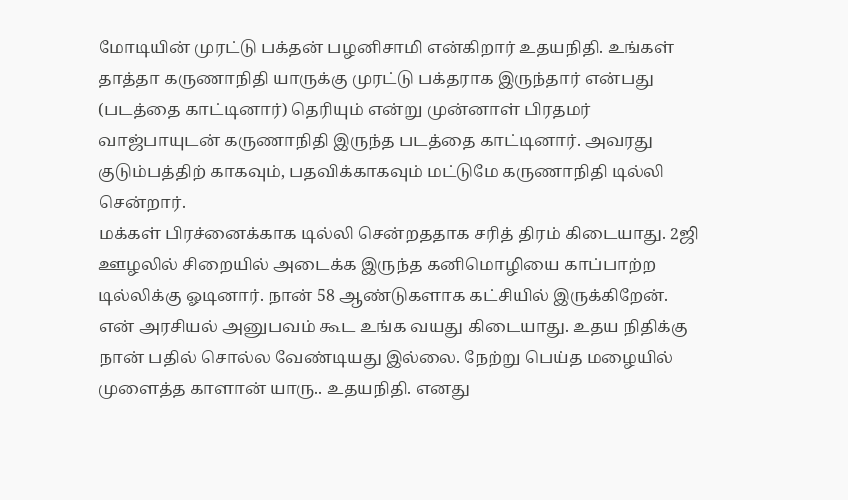மோடியின் முரட்டு பக்தன் பழனிசாமி என்கிறார் உதயநிதி. உங்கள் தாத்தா கருணாநிதி யாருக்கு முரட்டு பக்தராக இருந்தார் என்பது (படத்தை காட்டினார்) தெரியும் என்று முன்னாள் பிரதமர் வாஜ்பாயுடன் கருணாநிதி இருந்த படத்தை காட்டினார். அவரது குடும்பத்திற் காகவும், பதவிக்காகவும் மட்டுமே கருணாநிதி டில்லி சென்றார்.
மக்கள் பிரச்னைக்காக டில்லி சென்றததாக சரித் திரம் கிடையாது. 2ஜி ஊழலில் சிறையில் அடைக்க இருந்த கனிமொழியை காப்பாற்ற டில்லிக்கு ஓடினார். நான் 58 ஆண்டுகளாக கட்சியில் இருக்கிறேன். என் அரசியல் அனுபவம் கூட உங்க வயது கிடையாது. உதய நிதிக்கு நான் பதில் சொல்ல வேண்டியது இல்லை. நேற்று பெய்த மழையில் முளைத்த காளான் யாரு.. உதயநிதி. எனது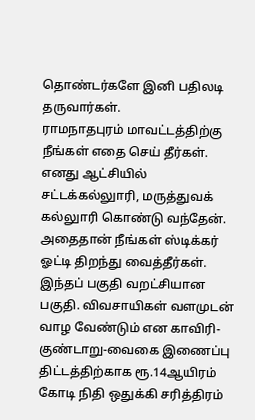தொண்டர்களே இனி பதிலடி தருவார்கள்.
ராமநாதபுரம் மாவட்டத்திற்கு நீங்கள் எதை செய் தீர்கள். எனது ஆட்சியில் சட்டக்கல்லுாரி, மருத்துவக் கல்லுாரி கொண்டு வந்தேன். அதைதான் நீங்கள் ஸ்டிக்கர் ஓட்டி திறந்து வைத்தீர்கள். இந்தப் பகுதி வறட்சியான பகுதி. விவசாயிகள் வளமுடன் வாழ வேண்டும் என காவிரி-குண்டாறு-வைகை இணைப்பு திட்டத்திற்காக ரூ.14ஆயிரம் கோடி நிதி ஒதுக்கி சரித்திரம்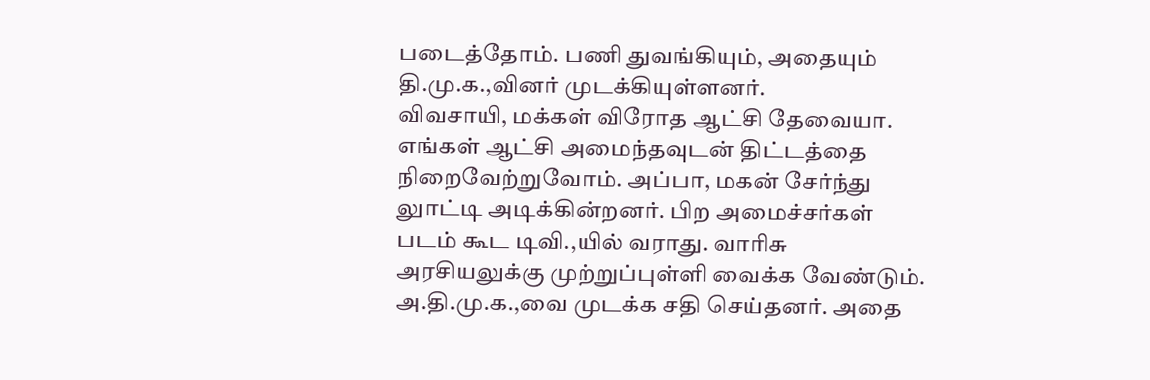படைத்தோம். பணி துவங்கியும், அதையும் தி.மு.க.,வினர் முடக்கியுள்ளனர்.
விவசாயி, மக்கள் விரோத ஆட்சி தேவையா. எங்கள் ஆட்சி அமைந்தவுடன் திட்டத்தை நிறைவேற்றுவோம். அப்பா, மகன் சேர்ந்து லுாட்டி அடிக்கின்றனர். பிற அமைச்சர்கள் படம் கூட டிவி.,யில் வராது. வாரிசு அரசியலுக்கு முற்றுப்புள்ளி வைக்க வேண்டும். அ.தி.மு.க.,வை முடக்க சதி செய்தனர். அதை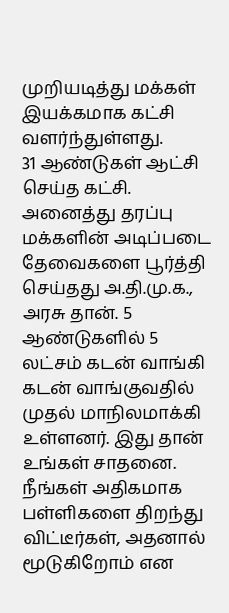முறியடித்து மக்கள் இயக்கமாக கட்சி வளர்ந்துள்ளது.
31 ஆண்டுகள் ஆட்சி செய்த கட்சி. அனைத்து தரப்பு மக்களின் அடிப்படை தேவைகளை பூர்த்தி செய்தது அ.தி.மு.க., அரசு தான். 5 ஆண்டுகளில் 5 லட்சம் கடன் வாங்கி கடன் வாங்குவதில் முதல் மாநிலமாக்கி உள்ளனர். இது தான் உங்கள் சாதனை.
நீங்கள் அதிகமாக பள்ளிகளை திறந்து விட்டீர்கள், அதனால் மூடுகிறோம் என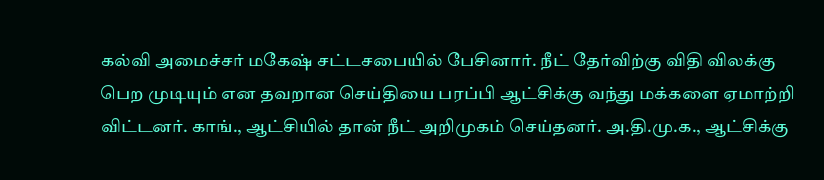கல்வி அமைச்சர் மகேஷ் சட்டசபையில் பேசினார். நீட் தேர்விற்கு விதி விலக்கு பெற முடியும் என தவறான செய்தியை பரப்பி ஆட்சிக்கு வந்து மக்களை ஏமாற்றி விட்டனர். காங்., ஆட்சியில் தான் நீட் அறிமுகம் செய்தனர். அ.தி.மு.க., ஆட்சிக்கு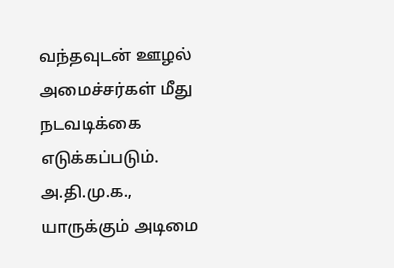வந்தவுடன் ஊழல் அமைச்சர்கள் மீது நடவடிக்கை எடுக்கப்படும். அ.தி.மு.க., யாருக்கும் அடிமை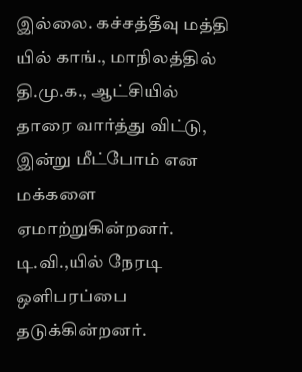இல்லை. கச்சத்தீவு மத்தி யில் காங்., மாநிலத்தில் தி.மு.க., ஆட்சியில் தாரை வார்த்து விட்டு, இன்று மீட்போம் என மக்களை ஏமாற்றுகின்றனர்.
டி.வி.,யில் நேரடி ஒளிபரப்பை தடுக்கின்றனர்.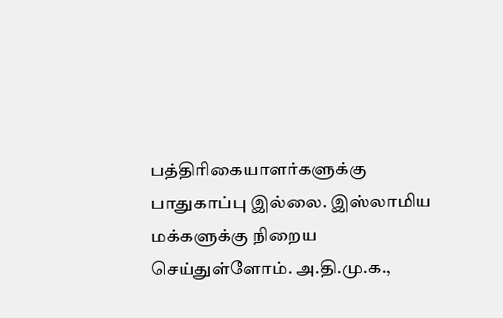பத்திரிகையாளர்களுக்கு பாதுகாப்பு இல்லை. இஸ்லாமிய மக்களுக்கு நிறைய செய்துள்ளோம். அ.தி.மு.க.,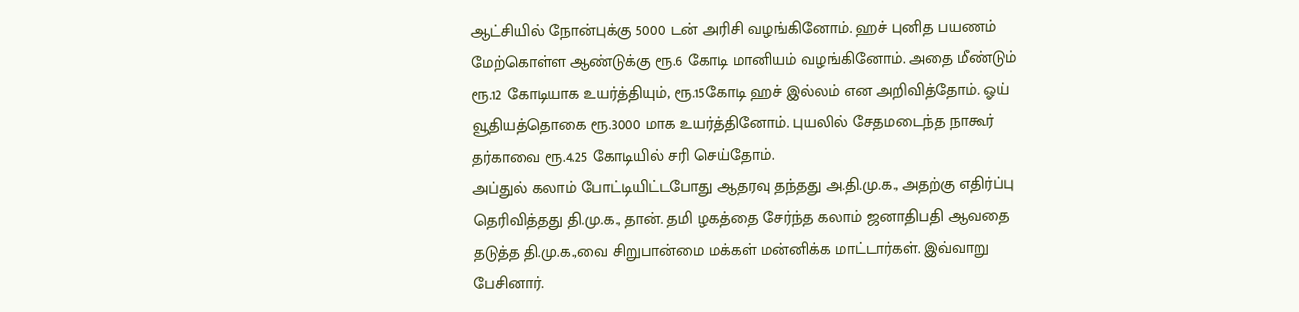ஆட்சியில் நோன்புக்கு 5000 டன் அரிசி வழங்கினோம். ஹச் புனித பயணம் மேற்கொள்ள ஆண்டுக்கு ரூ.6 கோடி மானியம் வழங்கினோம். அதை மீண்டும் ரூ.12 கோடியாக உயர்த்தியும், ரூ.15கோடி ஹச் இல்லம் என அறிவித்தோம். ஓய் வூதியத்தொகை ரூ.3000 மாக உயர்த்தினோம். புயலில் சேதமடைந்த நாகூர் தர்காவை ரூ.4.25 கோடியில் சரி செய்தோம்.
அப்துல் கலாம் போட்டியிட்டபோது ஆதரவு தந்தது அ.தி.மு.க., அதற்கு எதிர்ப்பு தெரிவித்தது தி.மு.க., தான். தமி ழகத்தை சேர்ந்த கலாம் ஜனாதிபதி ஆவதை தடுத்த தி.மு.க.,வை சிறுபான்மை மக்கள் மன்னிக்க மாட்டார்கள். இவ்வாறு பேசினார்.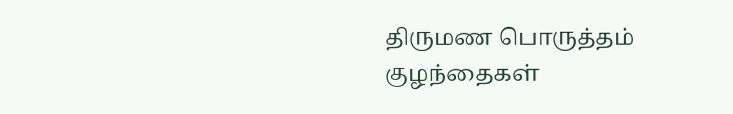திருமண பொருத்தம்
குழந்தைகள்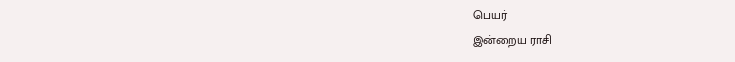பெயர்
இன்றைய ராசி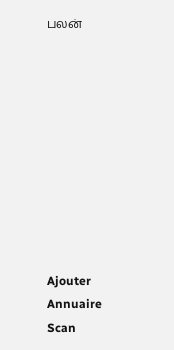பலன்










Ajouter
Annuaire
Scan